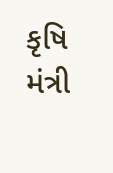કૃષિ મંત્રી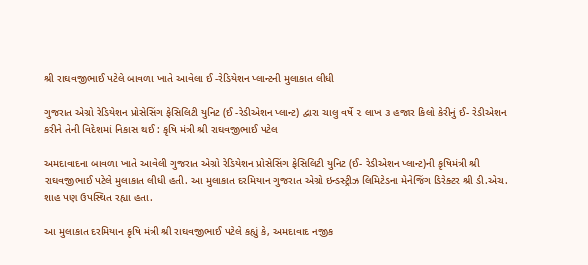શ્રી રાઘવજીભાઈ પટેલે બાવળા ખાતે આવેલા ઈ -રેડિયેશન પ્લાન્ટની મુલાકાત લીધી

ગુજરાત એગ્રો રેડિયેશન પ્રોસેસિંગ ફેસિલિટી યુનિટ (ઈ -રેડીએશન પ્લાન્ટ) દ્વારા ચાલુ વર્ષે ૨ લાખ ૩ હજાર કિલો કેરીનું ઈ- રેડીએશન કરીને તેની વિદેશમાં નિકાસ થઈ : કૃષિ મંત્રી શ્રી રાઘવજીભાઈ પટેલ

અમદાવાદના બાવળા ખાતે આવેલી ગુજરાત એગ્રો રેડિયેશન પ્રોસેસિંગ ફેસિલિટી યુનિટ (ઈ- રેડીએશન પ્લાન્ટ)ની કૃષિમંત્રી શ્રી રાઘવજીભાઈ પટેલે મુલાકાત લીધી હતી. આ મુલાકાત દરમિયાન ગુજરાત એગ્રો ઇન્ડસ્ટ્રીઝ લિમિટેડના મેનેજિંગ ડિરેક્ટર શ્રી ડી.એચ. શાહ પણ ઉપસ્થિત રહ્યા હતા.

આ મુલાકાત દરમિયાન કૃષિ મંત્રી શ્રી રાઘવજીભાઈ પટેલે કહ્યું કે, અમદાવાદ નજીક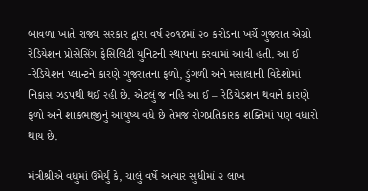બાવળા ખાતે રાજ્ય સરકાર દ્વારા વર્ષ ૨૦૧૪માં ૨૦ કરોડના ખર્ચે ગુજરાત એગ્રો રેડિયેશન પ્રોસેસિંગ ફેસિલિટી યુનિટની સ્થાપના કરવામાં આવી હતી. આ ઈ -રેડિયેશન પ્લાન્ટને કારણે ગુજરાતના ફળો, ડુંગળી અને મસાલાની વિદેશોમાં નિકાસ ઝડપથી થઈ રહી છે. એટલું જ નહિ આ ઈ – રેડિયેડશન થવાને કારણે ફળો અને શાકભાજીનું આયુષ્ય વધે છે તેમજ રોગપ્રતિકારક શક્તિમાં પણ વધારો થાય છે.

મંત્રીશ્રીએ વધુમાં ઉમેર્યું કે, ચાલું વર્ષે અત્યાર સુધીમાં ૨ લાખ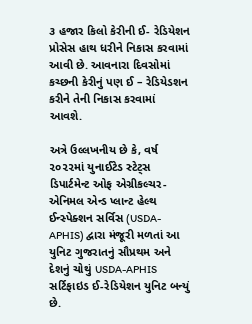૩ હજાર કિલો કેરીની ઈ- રેડિયેશન પ્રોસેસ હાથ ધરીને નિકાસ કરવામાં આવી છે. આવનારા દિવસોમાં કચ્છની કેરીનું પણ ઈ – રેડિયેડશન કરીને તેની નિકાસ કરવામાં આવશે.

અત્રે ઉલ્લખનીય છે કે, વર્ષ ૨૦૨૨માં યુનાઈટેડ સ્ટેટ્સ ડિપાર્ટમેન્ટ ઓફ એગ્રીકલ્ચર-એનિમલ એન્ડ પ્લાન્ટ હેલ્થ ઈન્સ્પેક્શન સર્વિસ (USDA-APHIS) દ્વારા મંજૂરી મળતાં આ યુનિટ ગુજરાતનું સૌપ્રથમ અને દેશનું ચોથું USDA-APHIS સર્ટિફાઇડ ઈ-રેડિયેશન યુનિટ બન્યું છે.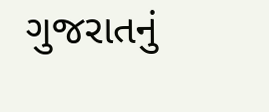ગુજરાતનું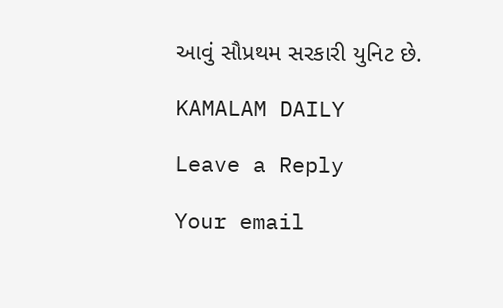આવું સૌપ્રથમ સરકારી યુનિટ છે.

KAMALAM DAILY

Leave a Reply

Your email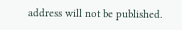address will not be published.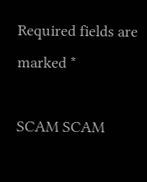Required fields are marked *

SCAM SCAM